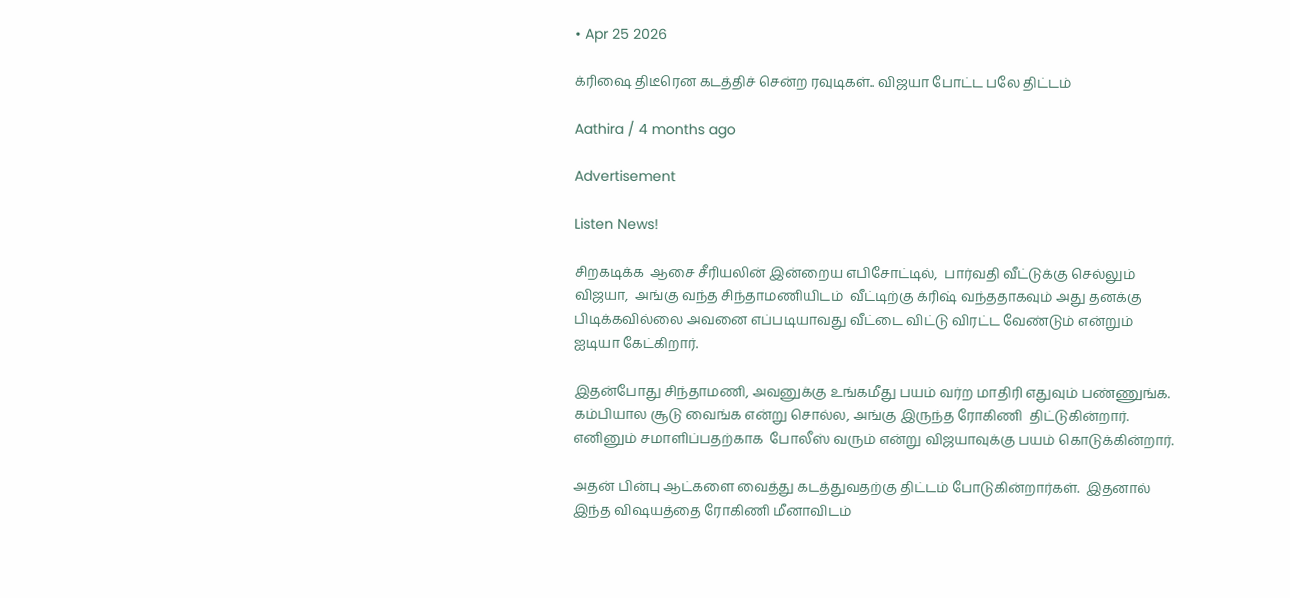• Apr 25 2026

க்ரிஷை திடீரென கடத்திச் சென்ற ரவுடிகள்.. விஜயா போட்ட பலே திட்டம்

Aathira / 4 months ago

Advertisement

Listen News!

சிறகடிக்க  ஆசை சீரியலின் இன்றைய எபிசோட்டில்,  பார்வதி வீட்டுக்கு செல்லும் விஜயா,  அங்கு வந்த சிந்தாமணியிடம்  வீட்டிற்கு க்ரிஷ் வந்ததாகவும் அது தனக்கு பிடிக்கவில்லை அவனை எப்படியாவது வீட்டை விட்டு விரட்ட வேண்டும் என்றும் ஐடியா கேட்கிறார்.

இதன்போது சிந்தாமணி, அவனுக்கு உங்கமீது பயம் வர்ற மாதிரி எதுவும் பண்ணுங்க. கம்பியால சூடு வைங்க என்று சொல்ல, அங்கு இருந்த ரோகிணி  திட்டுகின்றார்.  எனினும் சமாளிப்பதற்காக  போலீஸ் வரும் என்று விஜயாவுக்கு பயம் கொடுக்கின்றார்.

அதன் பின்பு ஆட்களை வைத்து கடத்துவதற்கு திட்டம் போடுகின்றார்கள்.  இதனால் இந்த விஷயத்தை ரோகிணி மீனாவிடம்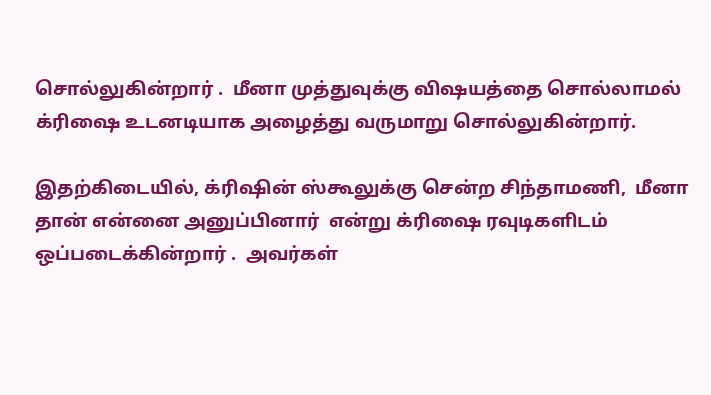சொல்லுகின்றார் .  மீனா முத்துவுக்கு விஷயத்தை சொல்லாமல் க்ரிஷை உடனடியாக அழைத்து வருமாறு சொல்லுகின்றார்.

இதற்கிடையில், க்ரிஷின் ஸ்கூலுக்கு சென்ற சிந்தாமணி,  மீனா தான் என்னை அனுப்பினார்  என்று க்ரிஷை ரவுடிகளிடம் ஒப்படைக்கின்றார் .  அவர்கள்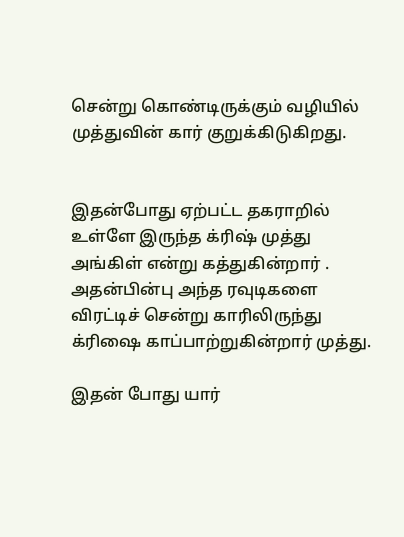சென்று கொண்டிருக்கும் வழியில்  முத்துவின் கார் குறுக்கிடுகிறது.


இதன்போது ஏற்பட்ட தகராறில் உள்ளே இருந்த க்ரிஷ் முத்து அங்கிள் என்று கத்துகின்றார் .  அதன்பின்பு அந்த ரவுடிகளை விரட்டிச் சென்று காரிலிருந்து க்ரிஷை காப்பாற்றுகின்றார் முத்து.

இதன் போது யார்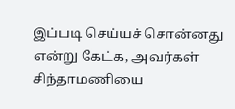இப்படி செய்யச் சொன்னது என்று கேட்க, அவர்கள் சிந்தாமணியை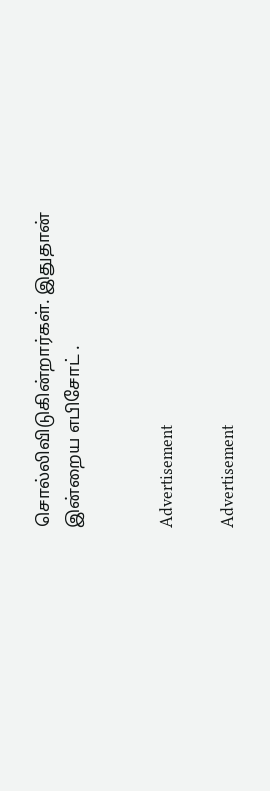சொல்லிவிடுகின்றார்கள். இதுதான் இன்றைய எபிசோட் .


Advertisement

Advertisement